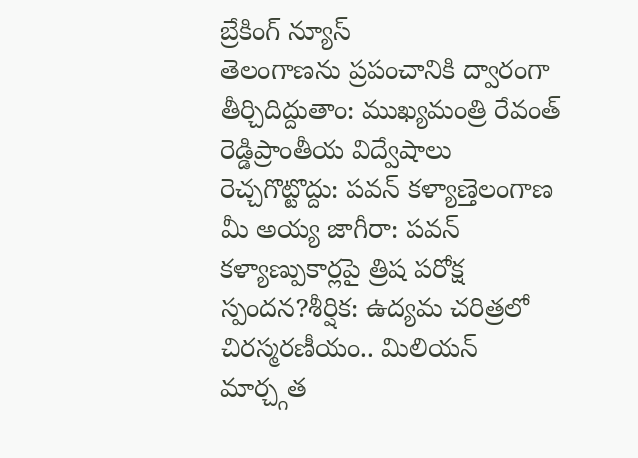బ్రేకింగ్ న్యూస్
తెలంగాణను ప్రపంచానికి ద్వారంగా తీర్చిదిద్దుతాం: ముఖ్యమంత్రి రేవంత్ రెడ్డిప్రాంతీయ విద్వేషాలు రెచ్చగొట్టొద్దు: పవన్ కళ్యాణ్తెలంగాణ మీ అయ్య జాగీరా: పవన్ కళ్యాణ్పుకార్లపై త్రిష పరోక్ష స్పందన?శీర్షిక: ఉద్యమ చరిత్రలో చిరస్మరణీయం.. మిలియన్ మార్చ్గత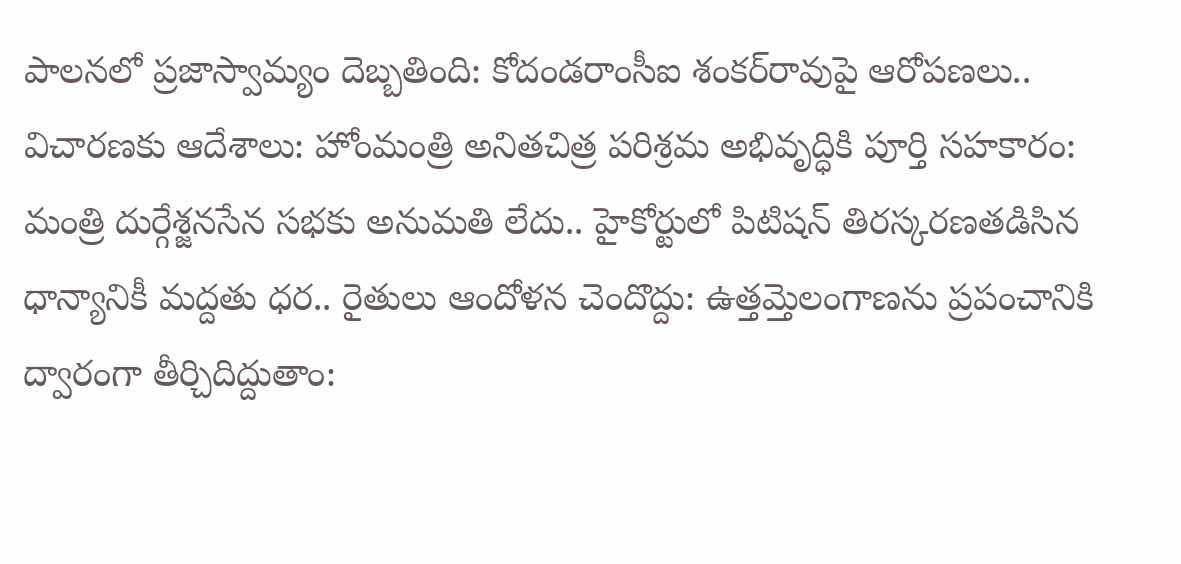పాలనలో ప్రజాస్వామ్యం దెబ్బతింది: కోదండరాంసీఐ శంకర్‌రావుపై ఆరోపణలు.. విచారణకు ఆదేశాలు: హోంమంత్రి అనితచిత్ర పరిశ్రమ అభివృద్ధికి పూర్తి సహకారం: మంత్రి దుర్గేశ్జనసేన సభకు అనుమతి లేదు.. హైకోర్టులో పిటిషన్ తిరస్కరణతడిసిన ధాన్యానికీ మద్దతు ధర.. రైతులు ఆందోళన చెందొద్దు: ఉత్తమ్తెలంగాణను ప్రపంచానికి ద్వారంగా తీర్చిదిద్దుతాం: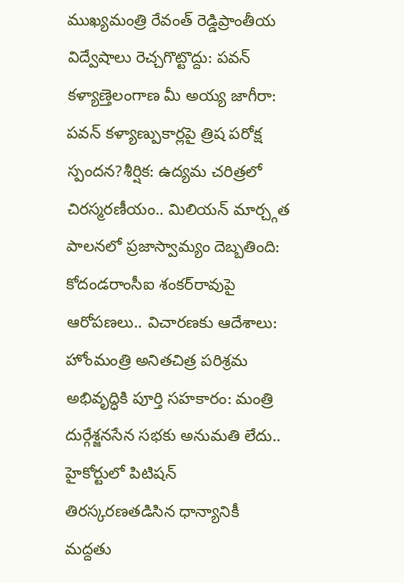ముఖ్యమంత్రి రేవంత్ రెడ్డిప్రాంతీయ విద్వేషాలు రెచ్చగొట్టొద్దు: పవన్ కళ్యాణ్తెలంగాణ మీ అయ్య జాగీరా: పవన్ కళ్యాణ్పుకార్లపై త్రిష పరోక్ష స్పందన?శీర్షిక: ఉద్యమ చరిత్రలో చిరస్మరణీయం.. మిలియన్ మార్చ్గత పాలనలో ప్రజాస్వామ్యం దెబ్బతింది: కోదండరాంసీఐ శంకర్‌రావుపై ఆరోపణలు.. విచారణకు ఆదేశాలు: హోంమంత్రి అనితచిత్ర పరిశ్రమ అభివృద్ధికి పూర్తి సహకారం: మంత్రి దుర్గేశ్జనసేన సభకు అనుమతి లేదు.. హైకోర్టులో పిటిషన్ తిరస్కరణతడిసిన ధాన్యానికీ మద్దతు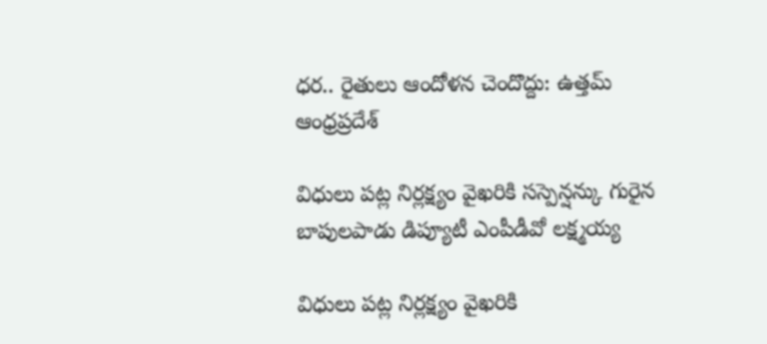ధర.. రైతులు ఆందోళన చెందొద్దు: ఉత్తమ్
ఆంధ్రప్రదేశ్

విధులు పట్ల నిర్లక్ష్యం వైఖరికి సస్పెన్షన్కు గురైన బాపులపాడు డిప్యూటీ ఎంపీడీవో లక్ష్మయ్య

విధులు పట్ల నిర్లక్ష్యం వైఖరికి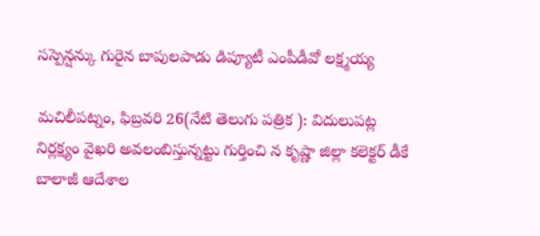సస్పెన్షన్కు గురైన బాపులపాడు డిప్యూటీ ఎంపీడీవో లక్ష్మయ్య

మచిలీపట్నం, ఫిబ్రవరి 26(నేటి తెలుగు పత్రిక ): విదులుపట్ల నిర్లక్ష్యం వైఖరి అవలంబిస్తున్నట్టు గుర్తించి న కృష్ణా జిల్లా కలెక్టర్ డీకే బాలాజీ ఆదేశాల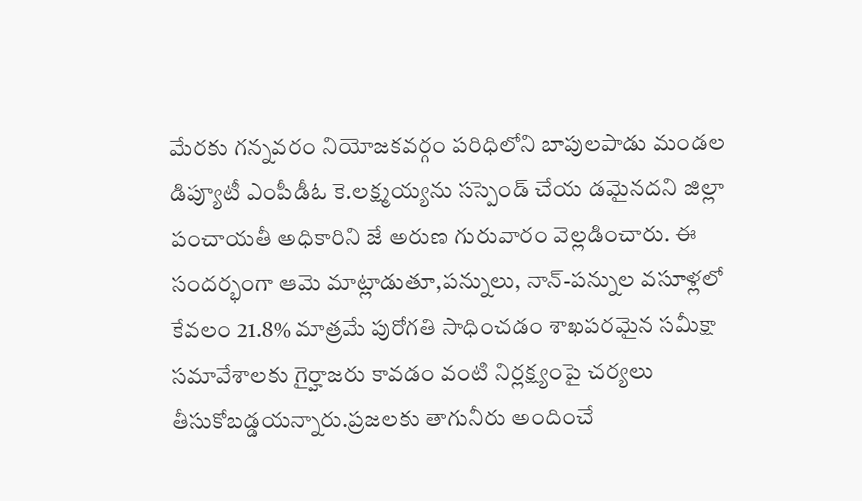మేరకు గన్నవరం నియోజకవర్గం పరిధిలోని బాపులపాడు మండల డిప్యూటీ ఎంపీడీఓ కె.లక్ష్మయ్యను సస్పెండ్ చేయ డమైనదని జిల్లా పంచాయతీ అధికారిని జే అరుణ గురువారం వెల్లడించారు. ఈ సందర్భంగా ఆమె మాట్లాడుతూ,పన్నులు, నాన్-పన్నుల వసూళ్లలో కేవలం 21.8% మాత్రమే పురోగతి సాధించడం శాఖపరమైన సమీక్షా సమావేశాలకు గైర్హాజరు కావడం వంటి నిర్లక్ష్యంపై చర్యలు తీసుకోబడ్డయన్నారు.ప్రజలకు తాగునీరు అందించే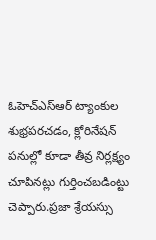ఓహెచ్ఎస్ఆర్ ట్యాంకుల శుభ్రపరచడం, క్లోరినేషన్ పనుల్లో కూడా తీవ్ర నిర్లక్ష్యం చూపినట్లు గుర్తించబడింట్టు చెప్పారు.ప్రజా శ్రేయస్సు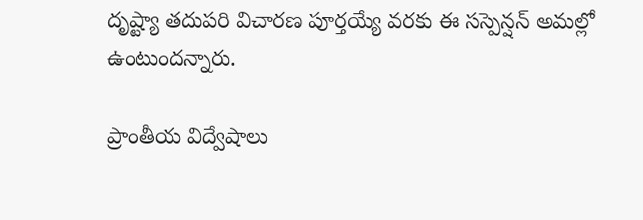దృష్ట్యా తదుపరి విచారణ పూర్తయ్యే వరకు ఈ సస్పెన్షన్ అమల్లో ఉంటుందన్నారు.

ప్రాంతీయ విద్వేషాలు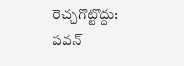రెచ్చగొట్టొద్దు: పవన్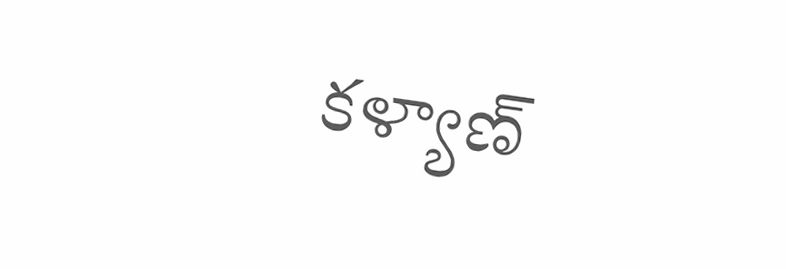కళ్యాణ్